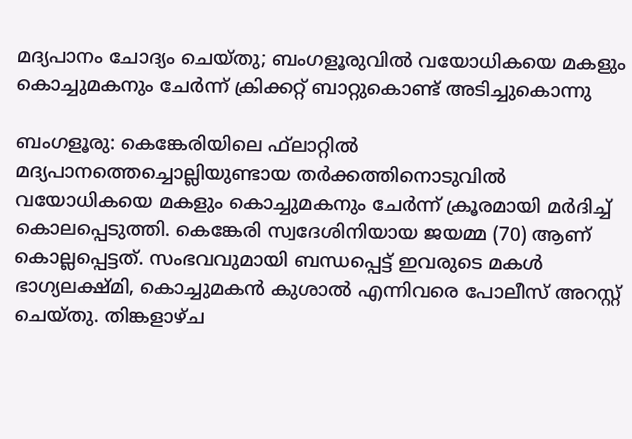മദ്യപാനം ചോദ്യം ചെയ്തു; ബംഗളൂരുവിൽ വയോധികയെ മകളും കൊച്ചുമകനും ചേർന്ന് ക്രിക്കറ്റ് ബാറ്റുകൊണ്ട് അടിച്ചുകൊന്നു

ബംഗളൂരു: കെങ്കേരിയിലെ ഫ്‌ലാറ്റില്‍ മദ്യപാനത്തെച്ചൊല്ലിയുണ്ടായ തര്‍ക്കത്തിനൊടുവില്‍ വയോധികയെ മകളും കൊച്ചുമകനും ചേര്‍ന്ന് ക്രൂരമായി മര്‍ദിച്ച് കൊലപ്പെടുത്തി. കെങ്കേരി സ്വദേശിനിയായ ജയമ്മ (70) ആണ് കൊല്ലപ്പെട്ടത്. സംഭവവുമായി ബന്ധപ്പെട്ട് ഇവരുടെ മകള്‍ ഭാഗ്യലക്ഷ്മി, കൊച്ചുമകന്‍ കുശാല്‍ എന്നിവരെ പോലീസ് അറസ്റ്റ് ചെയ്തു. തിങ്കളാഴ്ച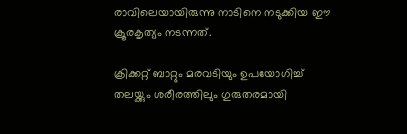രാവിലെയായിരുന്നു നാടിനെ നടുക്കിയ ഈ ക്രൂരകൃത്യം നടന്നത്.

ക്രിക്കറ്റ് ബാറ്റും മരവടിയും ഉപയോഗിച്ച് തലയ്ക്കും ശരീരത്തിലും ഗുരുതരമായി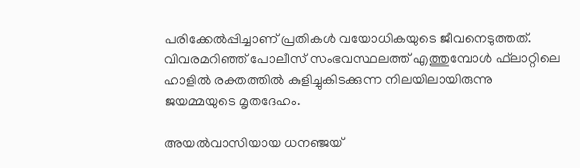പരിക്കേല്‍പ്പിച്ചാണ് പ്രതികള്‍ വയോധികയുടെ ജീവനെടുത്തത്. വിവരമറിഞ്ഞ് പോലീസ് സംഭവസ്ഥലത്ത് എത്തുമ്പോള്‍ ഫ്‌ലാറ്റിലെ ഹാളില്‍ രക്തത്തില്‍ കുളിച്ചുകിടക്കുന്ന നിലയിലായിരുന്നു ജയമ്മയുടെ മൃതദേഹം.

അയല്‍വാസിയായ ധനഞ്ജയ്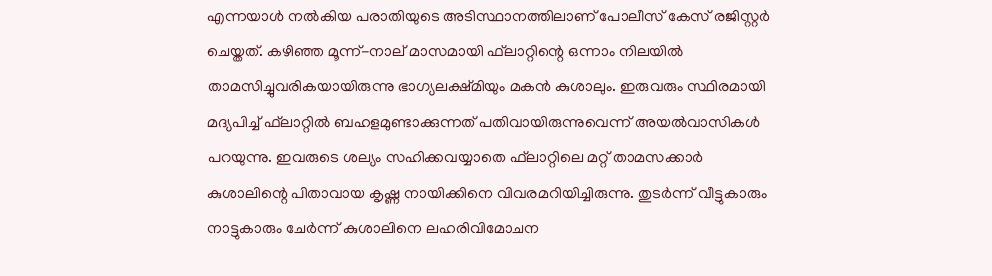എന്നയാള്‍ നല്‍കിയ പരാതിയുടെ അടിസ്ഥാനത്തിലാണ് പോലീസ് കേസ് രജിസ്റ്റര്‍ ചെയ്തത്. കഴിഞ്ഞ മൂന്ന്-നാല് മാസമായി ഫ്‌ലാറ്റിന്റെ ഒന്നാം നിലയില്‍ താമസിച്ചുവരികയായിരുന്നു ഭാഗ്യലക്ഷ്മിയും മകന്‍ കുശാലും. ഇരുവരും സ്ഥിരമായി മദ്യപിച്ച് ഫ്‌ലാറ്റില്‍ ബഹളമുണ്ടാക്കുന്നത് പതിവായിരുന്നുവെന്ന് അയല്‍വാസികള്‍ പറയുന്നു. ഇവരുടെ ശല്യം സഹിക്കവയ്യാതെ ഫ്‌ലാറ്റിലെ മറ്റ് താമസക്കാര്‍ കുശാലിന്റെ പിതാവായ കൃഷ്ണ നായിക്കിനെ വിവരമറിയിച്ചിരുന്നു. തുടര്‍ന്ന് വീട്ടുകാരും നാട്ടുകാരും ചേര്‍ന്ന് കുശാലിനെ ലഹരിവിമോചന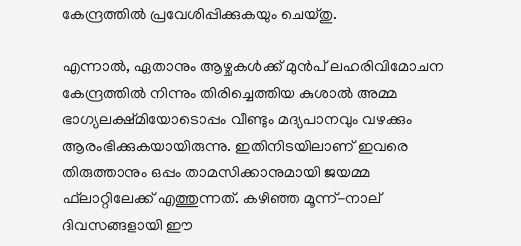കേന്ദ്രത്തില്‍ പ്രവേശിപ്പിക്കുകയും ചെയ്തു.

എന്നാല്‍, ഏതാനും ആഴ്ചകള്‍ക്ക് മുന്‍പ് ലഹരിവിമോചന കേന്ദ്രത്തില്‍ നിന്നും തിരിച്ചെത്തിയ കുശാല്‍ അമ്മ ഭാഗ്യലക്ഷ്മിയോടൊപ്പം വീണ്ടും മദ്യപാനവും വഴക്കും ആരംഭിക്കുകയായിരുന്നു. ഇതിനിടയിലാണ് ഇവരെ തിരുത്താനും ഒപ്പം താമസിക്കാനുമായി ജയമ്മ ഫ്‌ലാറ്റിലേക്ക് എത്തുന്നത്. കഴിഞ്ഞ മൂന്ന്-നാല് ദിവസങ്ങളായി ഈ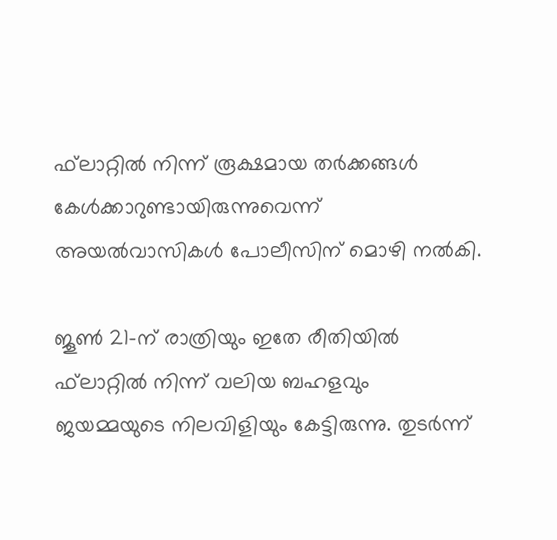ഫ്‌ലാറ്റില്‍ നിന്ന് രൂക്ഷമായ തര്‍ക്കങ്ങള്‍ കേള്‍ക്കാറുണ്ടായിരുന്നുവെന്ന് അയല്‍വാസികള്‍ പോലീസിന് മൊഴി നല്‍കി.

ജൂണ്‍ 21-ന് രാത്രിയും ഇതേ രീതിയില്‍ ഫ്‌ലാറ്റില്‍ നിന്ന് വലിയ ബഹളവും ജയമ്മയുടെ നിലവിളിയും കേട്ടിരുന്നു. തുടര്‍ന്ന്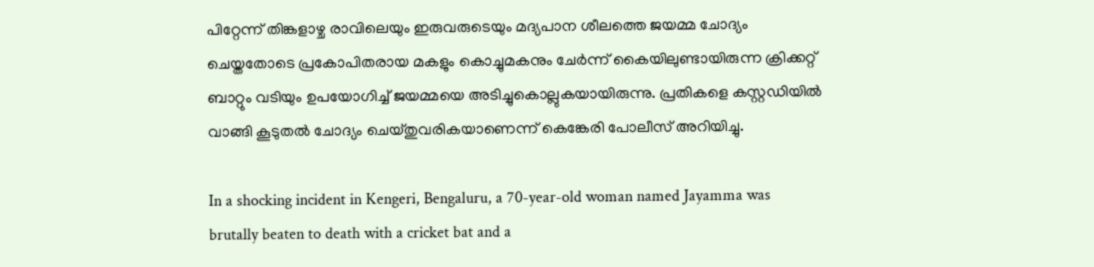പിറ്റേന്ന് തിങ്കളാഴ്ച രാവിലെയും ഇരുവരുടെയും മദ്യപാന ശീലത്തെ ജയമ്മ ചോദ്യം ചെയ്തതോടെ പ്രകോപിതരായ മകളും കൊച്ചുമകനും ചേര്‍ന്ന് കൈയിലുണ്ടായിരുന്ന ക്രിക്കറ്റ് ബാറ്റും വടിയും ഉപയോഗിച്ച് ജയമ്മയെ അടിച്ചുകൊല്ലുകയായിരുന്നു. പ്രതികളെ കസ്റ്റഡിയില്‍ വാങ്ങി കൂടുതല്‍ ചോദ്യം ചെയ്തുവരികയാണെന്ന് കെങ്കേരി പോലീസ് അറിയിച്ചു.

In a shocking incident in Kengeri, Bengaluru, a 70-year-old woman named Jayamma was brutally beaten to death with a cricket bat and a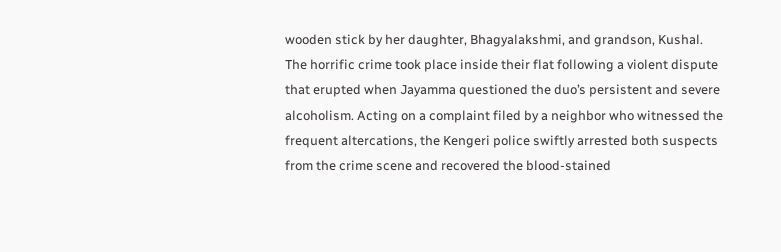wooden stick by her daughter, Bhagyalakshmi, and grandson, Kushal. The horrific crime took place inside their flat following a violent dispute that erupted when Jayamma questioned the duo’s persistent and severe alcoholism. Acting on a complaint filed by a neighbor who witnessed the frequent altercations, the Kengeri police swiftly arrested both suspects from the crime scene and recovered the blood-stained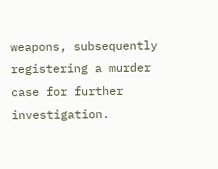weapons, subsequently registering a murder case for further investigation.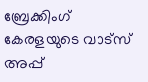ബ്രേക്കിംഗ് കേരളയുടെ വാട്സ് അപ്പ്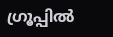ഗ്രൂപ്പിൽ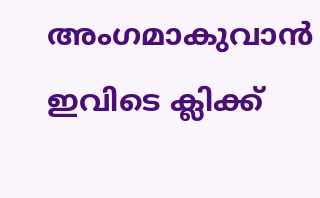അംഗമാകുവാൻ ഇവിടെ ക്ലിക്ക്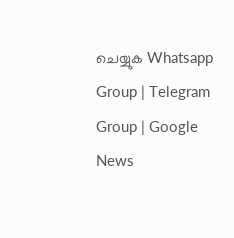ചെയ്യുക Whatsapp Group | Telegram Group | Google News